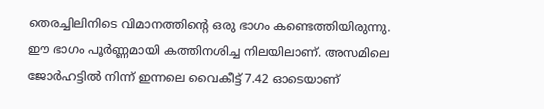തെരച്ചിലിനിടെ വിമാനത്തിൻ്റെ ഒരു ഭാഗം കണ്ടെത്തിയിരുന്നു. ഈ ഭാഗം പൂർണ്ണമായി കത്തിനശിച്ച നിലയിലാണ്. അസമിലെ ജോർഹട്ടിൽ നിന്ന് ഇന്നലെ വൈകീട്ട് 7.42 ഓടെയാണ്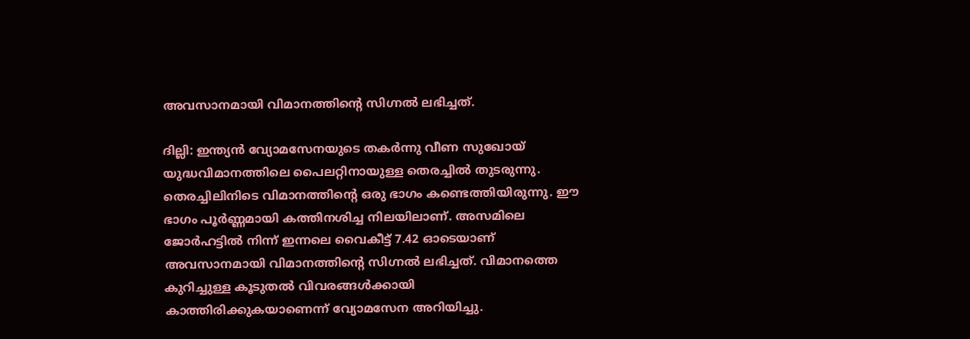അവസാനമായി വിമാനത്തിൻ്റെ സിഗ്നൽ ലഭിച്ചത്.

ദില്ലി: ഇന്ത്യൻ വ്യോമസേനയുടെ തകർന്നു വീണ സുഖോയ് യുദ്ധവിമാനത്തിലെ പൈലറ്റിനായുള്ള തെരച്ചിൽ തുടരുന്നു. തെരച്ചിലിനിടെ വിമാനത്തിൻ്റെ ഒരു ഭാഗം കണ്ടെത്തിയിരുന്നു. ഈ ഭാഗം പൂർണ്ണമായി കത്തിനശിച്ച നിലയിലാണ്. അസമിലെ ജോർഹട്ടിൽ നിന്ന് ഇന്നലെ വൈകീട്ട് 7.42 ഓടെയാണ് അവസാനമായി വിമാനത്തിൻ്റെ സിഗ്നൽ ലഭിച്ചത്. വിമാനത്തെ കുറിച്ചുള്ള കൂടുതൽ വിവരങ്ങൾക്കായി കാത്തിരിക്കുകയാണെന്ന് വ്യോമസേന അറിയിച്ചു.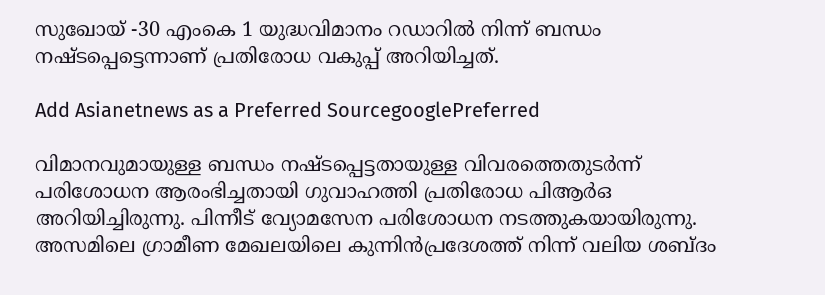സുഖോയ് -30 എംകെ 1 യുദ്ധവിമാനം റഡാറിൽ നിന്ന് ബന്ധം നഷ്ടപ്പെട്ടെന്നാണ് പ്രതിരോധ വകുപ്പ് അറിയിച്ചത്.

Add Asianetnews as a Preferred SourcegooglePreferred

വിമാനവുമായുള്ള ബന്ധം നഷ്ടപ്പെട്ടതായുള്ള വിവരത്തെതുടര്‍ന്ന് പരിശോധന ആരംഭിച്ചതായി ഗുവാഹത്തി പ്രതിരോധ പിആര്‍ഒ അറിയിച്ചിരുന്നു. പിന്നീട് വ്യോമസേന പരിശോധന നടത്തുകയായിരുന്നു. അസമിലെ ഗ്രാമീണ മേഖലയിലെ കുന്നിൻപ്രദേശത്ത് നിന്ന് വലിയ ശബ്ദം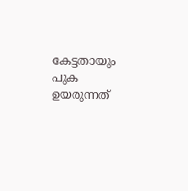കേട്ടതായും പുക ഉയരുന്നത്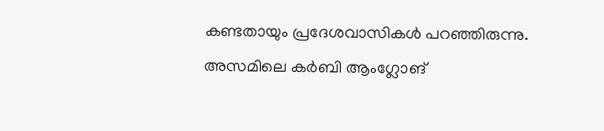കണ്ടതായും പ്രദേശവാസികൾ പറഞ്ഞിരുന്നു. അസമിലെ കര്‍ബി ആംഗ്ലോങ്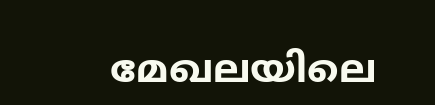മേഖലയിലെ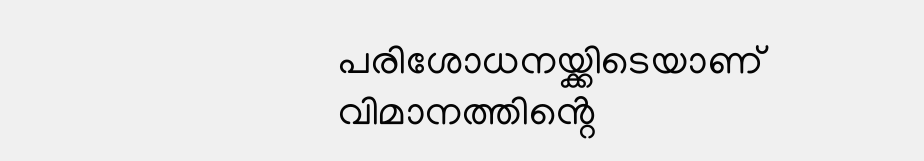പരിശോധനയ്ക്കിടെയാണ് വിമാനത്തിൻ്റെ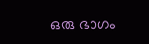ഒരു ഭാഗം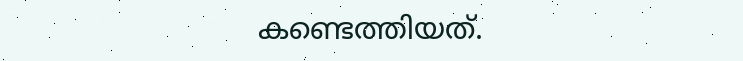കണ്ടെത്തിയത്.